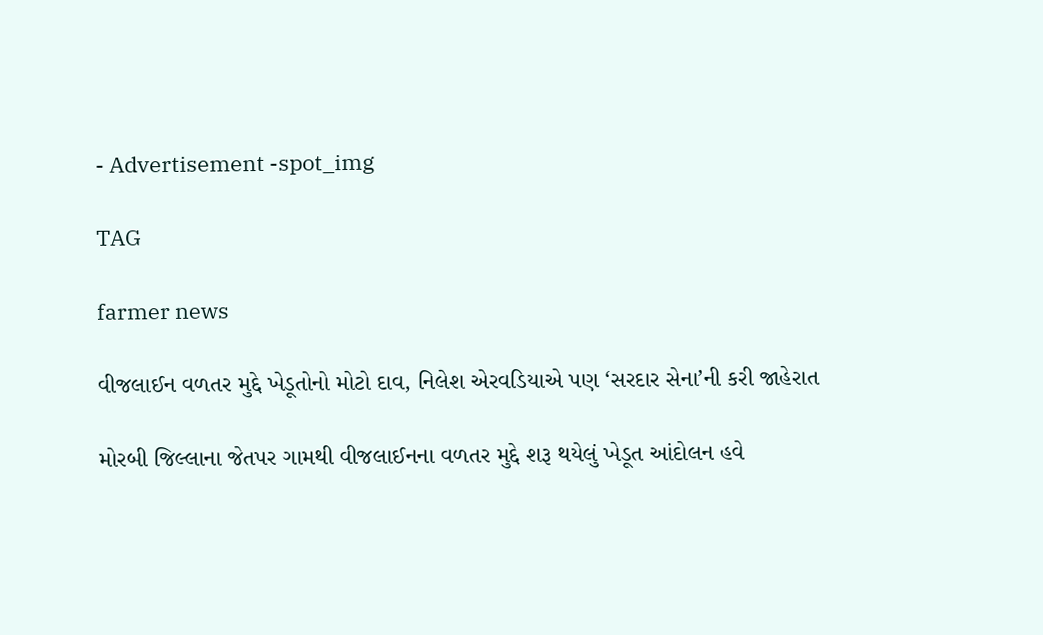- Advertisement -spot_img

TAG

farmer news

વીજલાઈન વળતર મુદ્દે ખેડૂતોનો મોટો દાવ, નિલેશ એરવડિયાએ પણ ‘સરદાર સેના’ની કરી જાહેરાત

મોરબી જિલ્લાના જેતપર ગામથી વીજલાઈનના વળતર મુદ્દે શરૂ થયેલું ખેડૂત આંદોલન હવે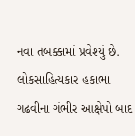નવા તબક્કામાં પ્રવેશ્યું છે. લોકસાહિત્યકાર હકાભા ગઢવીના ગંભીર આક્ષેપો બાદ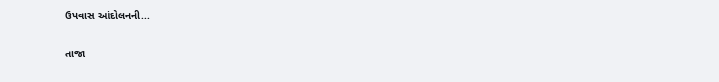ઉપવાસ આંદોલનની...

તાજા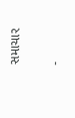સમાચાર

-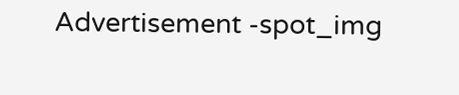Advertisement -spot_img